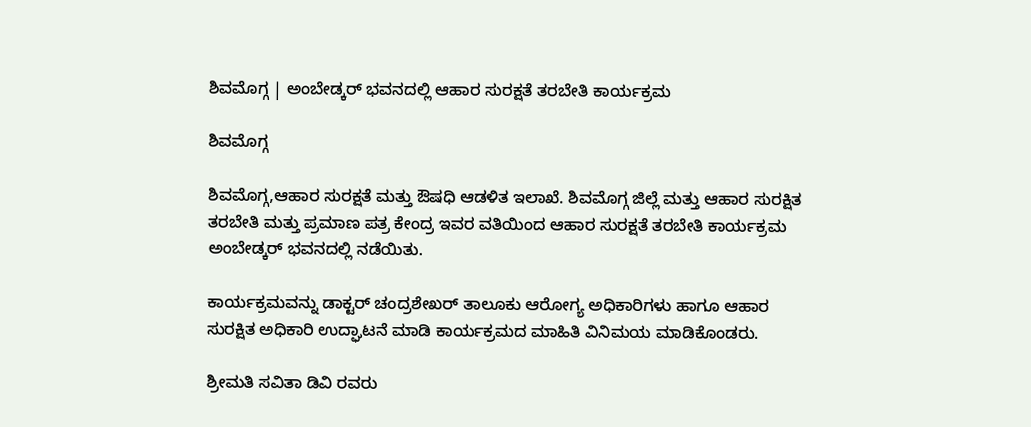ಶಿವಮೊಗ್ಗ | ಅಂಬೇಡ್ಕರ್ ಭವನದಲ್ಲಿ ಆಹಾರ ಸುರಕ್ಷತೆ ತರಬೇತಿ ಕಾರ್ಯಕ್ರಮ

ಶಿವಮೊಗ್ಗ

ಶಿವಮೊಗ್ಗ,ಆಹಾರ ಸುರಕ್ಷತೆ ಮತ್ತು ಔಷಧಿ ಆಡಳಿತ ಇಲಾಖೆ. ಶಿವಮೊಗ್ಗ ಜಿಲ್ಲೆ ಮತ್ತು ಆಹಾರ ಸುರಕ್ಷಿತ ತರಬೇತಿ ಮತ್ತು ಪ್ರಮಾಣ ಪತ್ರ ಕೇಂದ್ರ ಇವರ ವತಿಯಿಂದ ಆಹಾರ ಸುರಕ್ಷತೆ ತರಬೇತಿ ಕಾರ್ಯಕ್ರಮ ಅಂಬೇಡ್ಕರ್ ಭವನದಲ್ಲಿ ನಡೆಯಿತು.

ಕಾರ್ಯಕ್ರಮವನ್ನು ಡಾಕ್ಟರ್ ಚಂದ್ರಶೇಖರ್ ತಾಲೂಕು ಆರೋಗ್ಯ ಅಧಿಕಾರಿಗಳು ಹಾಗೂ ಆಹಾರ ಸುರಕ್ಷಿತ ಅಧಿಕಾರಿ ಉದ್ಘಾಟನೆ ಮಾಡಿ ಕಾರ್ಯಕ್ರಮದ ಮಾಹಿತಿ ವಿನಿಮಯ ಮಾಡಿಕೊಂಡರು.

ಶ್ರೀಮತಿ ಸವಿತಾ ಡಿವಿ ರವರು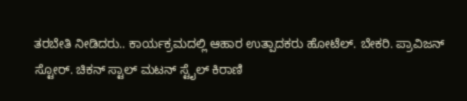ತರಬೇತಿ ನೀಡಿದರು.. ಕಾರ್ಯಕ್ರಮದಲ್ಲಿ ಆಹಾರ ಉತ್ಪಾದಕರು ಹೋಟೆಲ್. ಬೇಕರಿ. ಪ್ರಾವಿಜನ್ ಸ್ಟೋರ್. ಚಿಕನ್ ಸ್ಟಾಲ್ ಮಟನ್ ಸ್ಟೈಲ್ ಕಿರಾಣಿ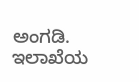ಅಂಗಡಿ. ಇಲಾಖೆಯ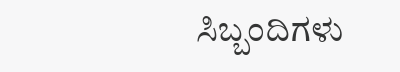ಸಿಬ್ಬಂದಿಗಳು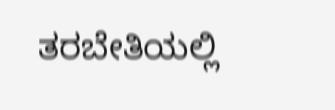ತರಬೇತಿಯಲ್ಲಿ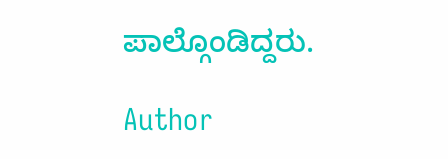ಪಾಲ್ಗೊಂಡಿದ್ದರು.

Author